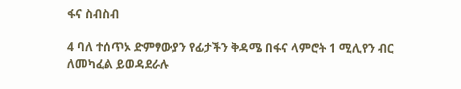ፋና ስብስብ

4 ባለ ተሰጥኦ ድምፃውያን የፊታችን ቅዳሜ በፋና ላምሮት 1 ሚሊየን ብር ለመካፈል ይወዳደራሉ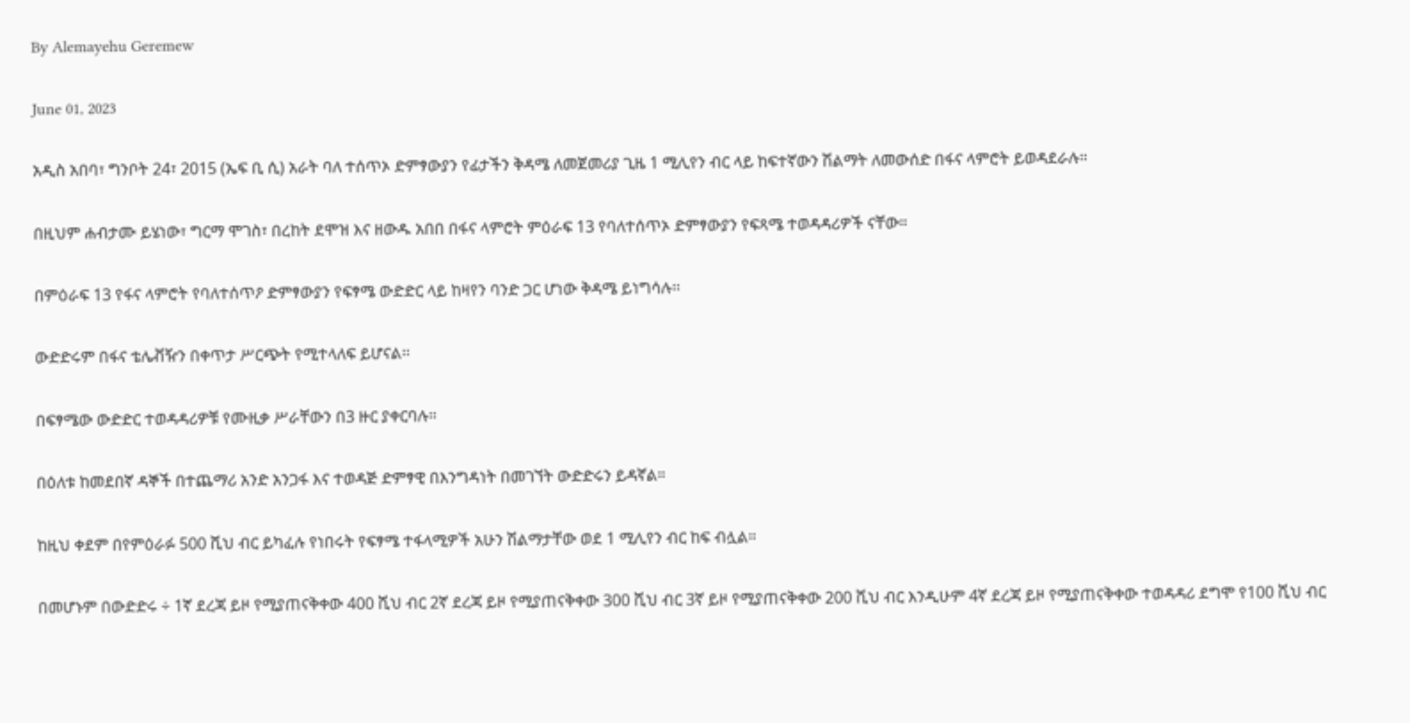By Alemayehu Geremew

June 01, 2023

አዲስ አበባ፣ ግንቦት 24፣ 2015 (ኤፍ ቢ ሲ) አራት ባለ ተሰጥኦ ድምፃውያን የፊታችን ቅዳሜ ለመጀመሪያ ጊዜ 1 ሚሊየን ብር ላይ ከፍተኛውን ሽልማት ለመውሰድ በፋና ላምሮት ይወዳደራሉ።

በዚህም ሐብታሙ ይሄነው፣ ግርማ ሞገስ፣ በረከት ደሞዝ እና ዘውዱ አበበ በፋና ላምሮት ምዕራፍ 13 የባለተሰጥኦ ድምፃውያን የፍጻሜ ተወዳዳሪዎች ናቸው።

በምዕራፍ 13 የፋና ላምሮት የባለተሰጥዖ ድምፃውያን የፍፃሜ ውድድር ላይ ከዛየን ባንድ ጋር ሆነው ቅዳሜ ይነግሳሉ፡፡

ውድድሩም በፋና ቴሌቭዥን በቀጥታ ሥርጭት የሚተላለፍ ይሆናል፡፡

በፍፃሜው ውድድር ተወዳዳሪዎቹ የሙዚቃ ሥራቸውን በ3 ዙር ያቀርባሉ፡፡

በዕለቱ ከመደበኛ ዳኞች በተጨማሪ አንድ አንጋፋ እና ተወዳጅ ድምፃዊ በእንግዳነት በመገኘት ውድድሩን ይዳኛል።

ከዚህ ቀደም በየምዕራፉ 500 ሺህ ብር ይካፈሉ የነበሩት የፍፃሜ ተፋላሚዎች አሁን ሽልማታቸው ወደ 1 ሚሊየን ብር ከፍ ብሏል።

በመሆኑም በውድድሩ ÷ 1ኛ ደረጃ ይዞ የሚያጠናቅቀው 400 ሺህ ብር 2ኛ ደረጃ ይዞ የሚያጠናቅቀው 300 ሺህ ብር 3ኛ ይዞ የሚያጠናቅቀው 200 ሺህ ብር እንዲሁም 4ኛ ደረጃ ይዞ የሚያጠናቅቀው ተወዳዳሪ ደግሞ የ100 ሺህ ብር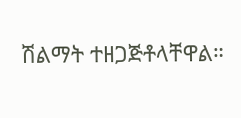ሽልማት ተዘጋጅቶላቸዋል።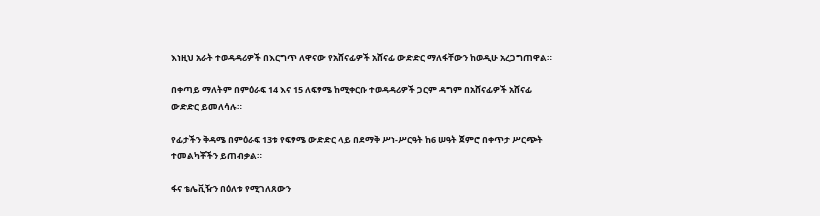እነዚህ አራት ተወዳዳሪዎች በእርግጥ ለዋናው የአሸናፊዎች አሸናፊ ውድድር ማለፋቸውን ከወዲሁ አረጋግጠዋል።

በቀጣይ ማለትም በምዕራፍ 14 እና 15 ለፍፃሜ ከሚቀርቡ ተወዳዳሪዎች ጋርም ዳግም በአሸናፊዎች አሸናፊ ውድድር ይመለሳሉ።

የፊታችን ቅዳሜ በምዕራፍ 13ቱ የፍፃሜ ውድድር ላይ በደማቅ ሥነ-ሥርዓት ከ6 ሠዓት ጀምሮ በቀጥታ ሥርጭት ተመልካቾችን ይጠብቃል።

ፋና ቴሌቪዥን በዕለቱ የሚገለጸውን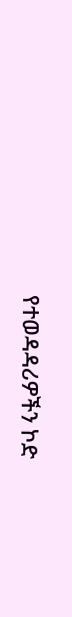የተወዳዳሪዎችን ኮድ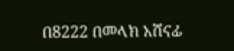በ8222 በመላክ አሸናፊ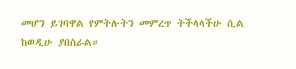መሆን ይገባዋል የምትሉትን መምረጥ ትችላላችሁ ሲል ከወዲሁ ያበስራል።